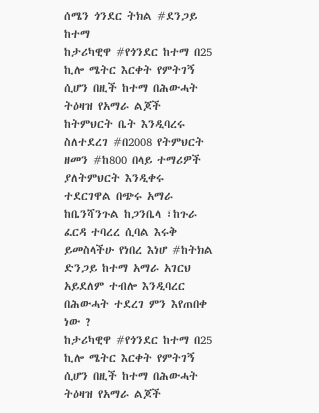ሰሜን ጎንደር ትክል #ደንጋይ ከተማ
ከታሪካዊዋ #የጎንደር ከተማ በ25 ኪሎ ሜትር እርቀት የምትገኝ ሲሆን በዚች ከተማ በሕውሓት ትዕዛዝ የአማራ ልጆች ከትምህርት ቤት እንዲባረሩ ስለተደረገ #በ2008 የትምህርት ዘመን #ከ800 በላይ ተማሪዎች ያለትምህርት እንዲቀሩ ተደርገዋል በጭሩ አማራ ከቤንሻንጉል ከጋንቤላ ፣ከጉራ ፈርዳ ተባረረ ሲባል እሩቅ ይመስላችሁ የነበረ እነሆ #ከትክል ድንጋይ ከተማ አማራ አገርህ አይደለም ተብሎ እንዲባረር በሕውሓት ተደረገ ምን እየጠበቀ ነው ?
ከታሪካዊዋ #የጎንደር ከተማ በ25 ኪሎ ሜትር እርቀት የምትገኝ ሲሆን በዚች ከተማ በሕውሓት ትዕዛዝ የአማራ ልጆች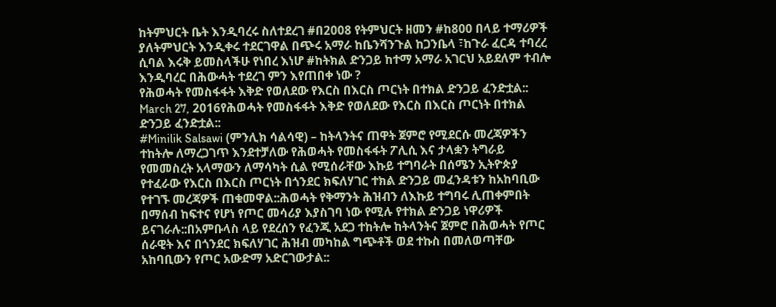ከትምህርት ቤት እንዲባረሩ ስለተደረገ #በ2008 የትምህርት ዘመን #ከ800 በላይ ተማሪዎች ያለትምህርት እንዲቀሩ ተደርገዋል በጭሩ አማራ ከቤንሻንጉል ከጋንቤላ ፣ከጉራ ፈርዳ ተባረረ ሲባል እሩቅ ይመስላችሁ የነበረ እነሆ #ከትክል ድንጋይ ከተማ አማራ አገርህ አይደለም ተብሎ እንዲባረር በሕውሓት ተደረገ ምን እየጠበቀ ነው ?
የሕወሓት የመስፋፋት እቅድ የወለደው የእርስ በእርስ ጦርነት በተክል ድንጋይ ፈንድቷል::
March 27, 2016የሕወሓት የመስፋፋት እቅድ የወለደው የእርስ በእርስ ጦርነት በተክል ድንጋይ ፈንድቷል::
#Minilik Salsawi (ምንሊክ ሳልሳዊ) – ከትላንትና ጠዋት ጀምሮ የሚደርሱ መረጃዎችን ተከትሎ ለማረጋገጥ እንደተቻለው የሕወሓት የመስፋፋት ፖሊሲ እና ታላቋን ትግራይ የመመስረት አላማውን ለማሳካት ሲል የሚሰራቸው እኩይ ተግባራት በሰሜን ኢትዮጵያ የተፈራው የእርስ በእርስ ጦርነት በጎንደር ክፍለሃገር ተክል ድንጋይ መፈንዳቱን ከአከባቢው የተገኙ መረጃዎች ጠቁመዋል::ሕወሓት የቅማንት ሕዝብን ለእኩይ ተግባሩ ሊጠቀምበት በማሰብ ከፍተና የሆነ የጦር መሳሪያ እያስገባ ነው የሚሉ የተክል ድንጋይ ነዋሪዎች ይናገራሉ::በአምቡላስ ላይ የደረሰን የፈንጂ አደጋ ተከትሎ ከትላንትና ጀምሮ በሕወሓት የጦር ሰራዊት እና በጎንደር ክፍለሃገር ሕዝብ መካከል ግጭቶች ወደ ተኩስ በመለወጣቸው አከባቢውን የጦር አውድማ አድርገውታል::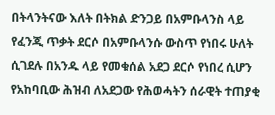በትላንትናው እለት በትክል ድንጋይ በአምቡላንስ ላይ የፈንጂ ጥቃት ደርሶ በአምቡላንሱ ውስጥ የነበሩ ሁለት ሲገደሉ በአንዱ ላይ የመቁሰል አደጋ ደርሶ የነበረ ሲሆን የአከባቢው ሕዝብ ለአደጋው የሕወሓትን ሰራዊት ተጠያቂ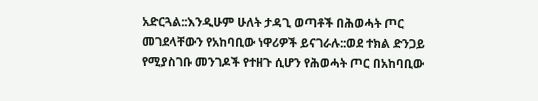አድርጓል::እንዲሁም ሁለት ታዳጊ ወጣቶች በሕወሓት ጦር መገደላቸውን የአከባቢው ነዋሪዎች ይናገራሉ::ወደ ተክል ድንጋይ የሚያስገቡ መንገዶች የተዘጉ ሲሆን የሕወሓት ጦር በአከባቢው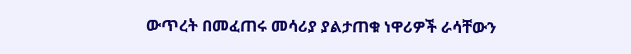ውጥረት በመፈጠሩ መሳሪያ ያልታጠቁ ነዋሪዎች ራሳቸውን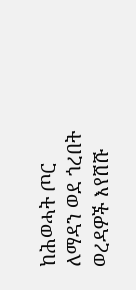ከሕወሓት ጦር ለማዳን ወደ ጎረበት ወረዳዎች እየሸሹ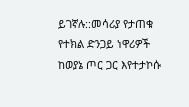ይገኛሉ::መሳሪያ የታጠቁ የተክል ድንጋይ ነዋሪዎች ከወያኔ ጦር ጋር እየተታኮሱ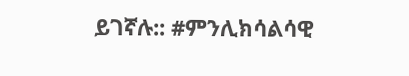ይገኛሉ:: #ምንሊክሳልሳዊ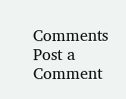Comments
Post a Comment